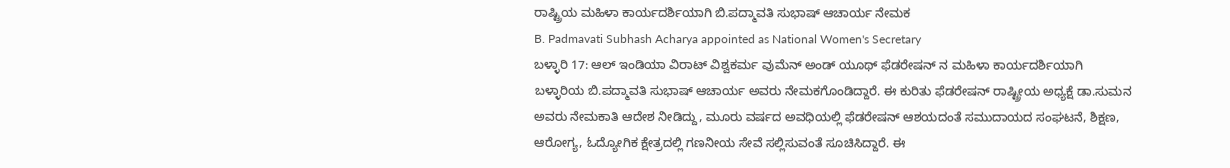ರಾಷ್ಟ್ರಿಯ ಮಹಿಳಾ ಕಾರ್ಯದರ್ಶಿಯಾಗಿ ಬಿ.ಪದ್ಮಾವತಿ ಸುಭಾಷ್ ಆಚಾರ್ಯ ನೇಮಕ
B. Padmavati Subhash Acharya appointed as National Women's Secretary
ಬಳ್ಳಾರಿ 17: ಆಲ್ ಇಂಡಿಯಾ ವಿರಾಟ್ ವಿಶ್ವಕರ್ಮ ವುಮೆನ್ ಅಂಡ್ ಯೂಥ್ ಫೆಡರೇಷನ್ ನ ಮಹಿಳಾ ಕಾರ್ಯದರ್ಶಿಯಾಗಿ ಬಳ್ಳಾರಿಯ ಬಿ.ಪದ್ಮಾವತಿ ಸುಭಾಷ್ ಆಚಾರ್ಯ ಅವರು ನೇಮಕಗೊಂಡಿದ್ದಾರೆ. ಈ ಕುರಿತು ಫೆಡರೇಷನ್ ರಾಷ್ಟ್ರೀಯ ಅಧ್ಯಕ್ಷೆ ಡಾ.ಸುಮನ ಅವರು ನೇಮಕಾತಿ ಆದೇಶ ನೀಡಿದ್ದು, ಮೂರು ವರ್ಷದ ಅವಧಿಯಲ್ಲಿ ಫೆಡರೇಷನ್ ಆಶಯದಂತೆ ಸಮುದಾಯದ ಸಂಘಟನೆ, ಶಿಕ್ಷಣ, ಆರೋಗ್ಯ, ಓದ್ಯೋಗಿಕ ಕ್ಷೇತ್ರದಲ್ಲಿ ಗಣನೀಯ ಸೇವೆ ಸಲ್ಲಿಸುವಂತೆ ಸೂಚಿಸಿದ್ದಾರೆ. ಈ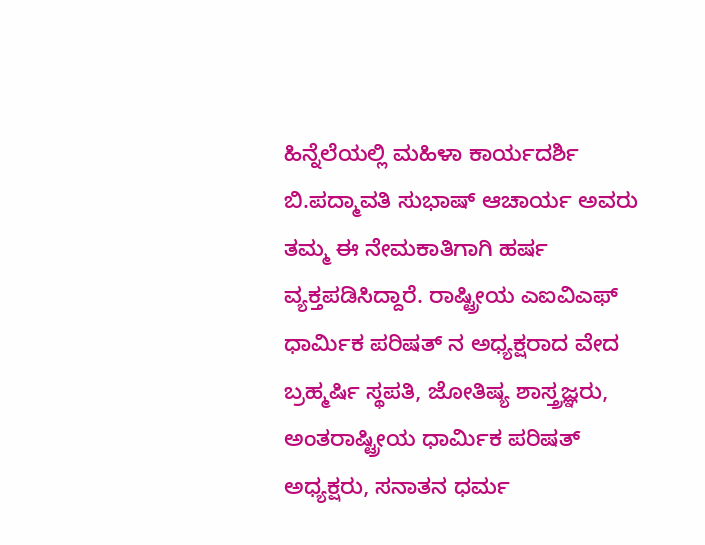ಹಿನ್ನೆಲೆಯಲ್ಲಿ ಮಹಿಳಾ ಕಾರ್ಯದರ್ಶಿ ಬಿ.ಪದ್ಮಾವತಿ ಸುಭಾಷ್ ಆಚಾರ್ಯ ಅವರು ತಮ್ಮ ಈ ನೇಮಕಾತಿಗಾಗಿ ಹರ್ಷ ವ್ಯಕ್ತಪಡಿಸಿದ್ದಾರೆ. ರಾಷ್ಟ್ರೀಯ ಎಐವಿಎಫ್ ಧಾರ್ಮಿಕ ಪರಿಷತ್ ನ ಅಧ್ಯಕ್ಷರಾದ ವೇದ ಬ್ರಹ್ಮರ್ಷಿ ಸ್ಥಪತಿ, ಜೋತಿಷ್ಯ ಶಾಸ್ತ್ರಜ್ಞರು, ಅಂತರಾಷ್ಟ್ರೀಯ ಧಾರ್ಮಿಕ ಪರಿಷತ್ ಅಧ್ಯಕ್ಷರು, ಸನಾತನ ಧರ್ಮ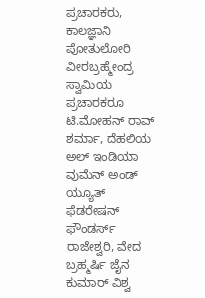ಪ್ರಚಾರಕರು,
ಕಾಲಜ್ಞಾನಿ ಪೋತುಲೋರಿ ವೀರಬ್ರಹ್ಮೇಂದ್ರ ಸ್ವಾಮಿಯ ಪ್ರಚಾರಕರೂ ಟಿ.ಮೋಹನ್ ರಾವ್ ಶರ್ಮಾ, ದೆಹಲಿಯ ಅಲ್ ಇಂಡಿಯಾ ವುಮೆನ್ ಅಂಡ್ ಯ್ಯೂತ್ ಫೆಡರೇಷನ್ ಫೌಂಡರ್ಸ್ ರಾಜೇಶ್ವರಿ, ವೇದ ಬ್ರಹ್ಮರ್ಷಿ ಜೈನ ಕುಮಾರ್ ವಿಶ್ವ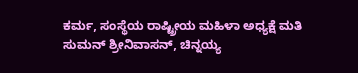ಕರ್ಮ, ಸಂಸ್ಥೆಯ ರಾಷ್ಟ್ರೀಯ ಮಹಿಳಾ ಅಧ್ಯಕ್ಷೆ ಮತಿ ಸುಮನ್ ಶ್ರೀನಿವಾಸನ್, ಚಿನ್ನಯ್ಯ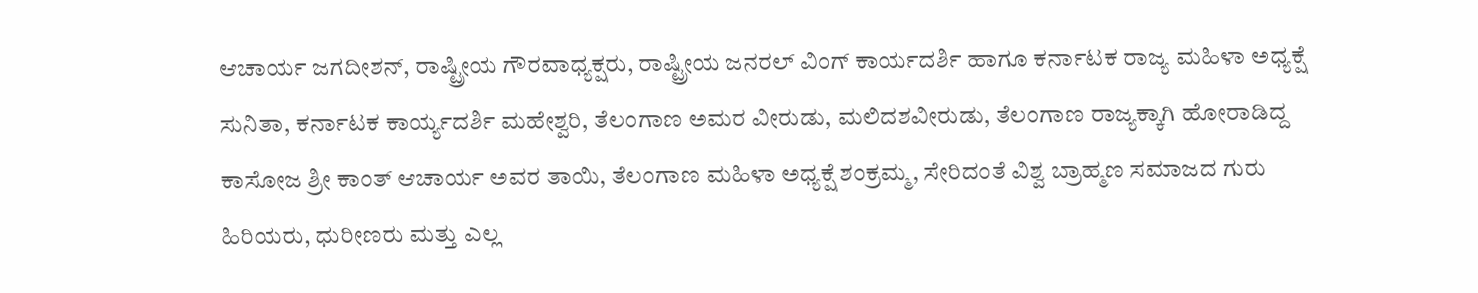ಆಚಾರ್ಯ ಜಗದೀಶನ್, ರಾಷ್ಟ್ರೀಯ ಗೌರವಾಧ್ಯಕ್ಷರು, ರಾಷ್ಟ್ರೀಯ ಜನರಲ್ ವಿಂಗ್ ಕಾರ್ಯದರ್ಶಿ ಹಾಗೂ ಕರ್ನಾಟಕ ರಾಜ್ಯ ಮಹಿಳಾ ಅಧ್ಯಕ್ಷೆ ಸುನಿತಾ, ಕರ್ನಾಟಕ ಕಾರ್ಯ್ಯದರ್ಶಿ ಮಹೇಶ್ವರಿ, ತೆಲಂಗಾಣ ಅಮರ ವೀರುಡು, ಮಲಿದಶವೀರುಡು, ತೆಲಂಗಾಣ ರಾಜ್ಯಕ್ಕಾಗಿ ಹೋರಾಡಿದ್ದ ಕಾಸೋಜ ಶ್ರೀ ಕಾಂತ್ ಆಚಾರ್ಯ ಅವರ ತಾಯಿ, ತೆಲಂಗಾಣ ಮಹಿಳಾ ಅಧ್ಯಕ್ಷೆ ಶಂಕ್ರಮ್ಮ, ಸೇರಿದಂತೆ ವಿಶ್ವ ಬ್ರಾಹ್ಮಣ ಸಮಾಜದ ಗುರು ಹಿರಿಯರು, ಧುರೀಣರು ಮತ್ತು ಎಲ್ಲ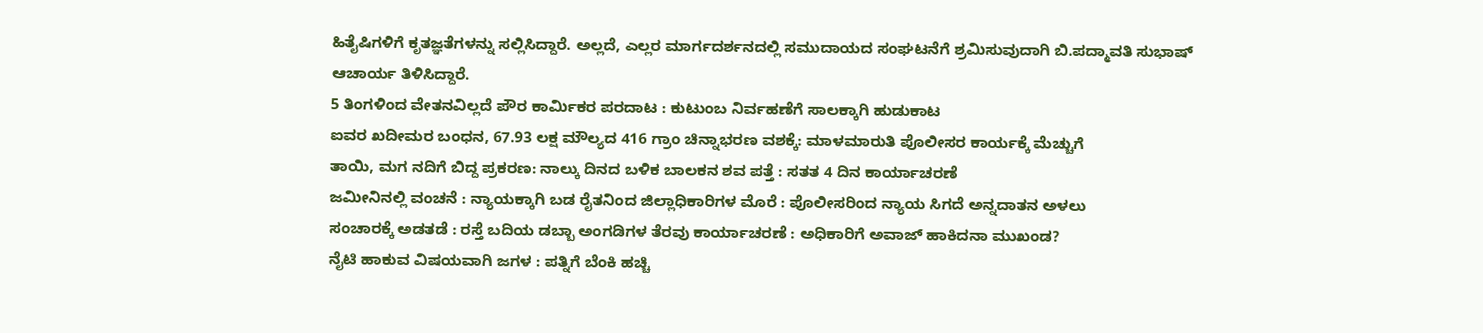ಹಿತೈಷಿಗಳಿಗೆ ಕೃತಜ್ಞತೆಗಳನ್ನು ಸಲ್ಲಿಸಿದ್ದಾರೆ. ಅಲ್ಲದೆ, ಎಲ್ಲರ ಮಾರ್ಗದರ್ಶನದಲ್ಲಿ ಸಮುದಾಯದ ಸಂಘಟನೆಗೆ ಶ್ರಮಿಸುವುದಾಗಿ ಬಿ.ಪದ್ಮಾವತಿ ಸುಭಾಷ್ ಆಚಾರ್ಯ ತಿಳಿಸಿದ್ದಾರೆ.
5 ತಿಂಗಳಿಂದ ವೇತನವಿಲ್ಲದೆ ಪೌರ ಕಾರ್ಮಿಕರ ಪರದಾಟ : ಕುಟುಂಬ ನಿರ್ವಹಣೆಗೆ ಸಾಲಕ್ಕಾಗಿ ಹುಡುಕಾಟ
ಐವರ ಖದೀಮರ ಬಂಧನ, 67.93 ಲಕ್ಷ ಮೌಲ್ಯದ 416 ಗ್ರಾಂ ಚಿನ್ನಾಭರಣ ವಶಕ್ಕೆ: ಮಾಳಮಾರುತಿ ಪೊಲೀಸರ ಕಾರ್ಯಕ್ಕೆ ಮೆಚ್ಚುಗೆ
ತಾಯಿ, ಮಗ ನದಿಗೆ ಬಿದ್ದ ಪ್ರಕರಣ: ನಾಲ್ಕು ದಿನದ ಬಳಿಕ ಬಾಲಕನ ಶವ ಪತ್ತೆ : ಸತತ 4 ದಿನ ಕಾರ್ಯಾಚರಣೆ
ಜಮೀನಿನಲ್ಲಿ ವಂಚನೆ : ನ್ಯಾಯಕ್ಕಾಗಿ ಬಡ ರೈತನಿಂದ ಜಿಲ್ಲಾಧಿಕಾರಿಗಳ ಮೊರೆ : ಪೊಲೀಸರಿಂದ ನ್ಯಾಯ ಸಿಗದೆ ಅನ್ನದಾತನ ಅಳಲು
ಸಂಚಾರಕ್ಕೆ ಅಡತಡೆ : ರಸ್ತೆ ಬದಿಯ ಡಬ್ಬಾ ಅಂಗಡಿಗಳ ತೆರವು ಕಾರ್ಯಾಚರಣೆ : ಅಧಿಕಾರಿಗೆ ಅವಾಜ್ ಹಾಕಿದನಾ ಮುಖಂಡ?
ನೈಟಿ ಹಾಕುವ ವಿಷಯವಾಗಿ ಜಗಳ : ಪತ್ನಿಗೆ ಬೆಂಕಿ ಹಚ್ಚಿ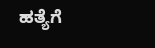ಹತ್ಯೆಗೆ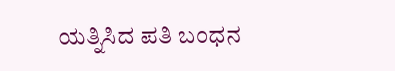ಯತ್ನಿಸಿದ ಪತಿ ಬಂಧನ